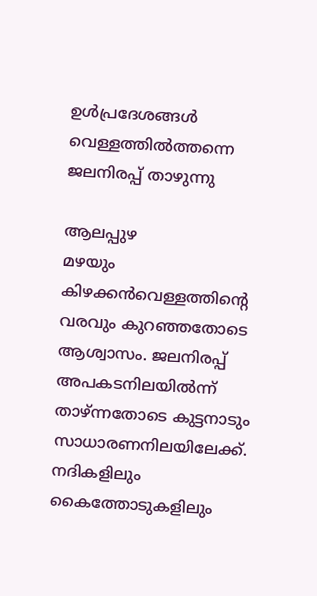ഉൾപ്രദേശങ്ങൾ വെള്ളത്തിൽത്തന്നെ
ജലനിരപ്പ് താഴുന്നു

ആലപ്പുഴ
മഴയും കിഴക്കൻവെള്ളത്തിന്റെ വരവും കുറഞ്ഞതോടെ ആശ്വാസം. ജലനിരപ്പ് അപകടനിലയിൽന്ന് താഴ്ന്നതോടെ കുട്ടനാടും സാധാരണനിലയിലേക്ക്. നദികളിലും കൈത്തോടുകളിലും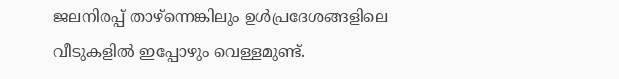ജലനിരപ്പ് താഴ്ന്നെങ്കിലും ഉൾപ്രദേശങ്ങളിലെ വീടുകളിൽ ഇപ്പോഴും വെള്ളമുണ്ട്.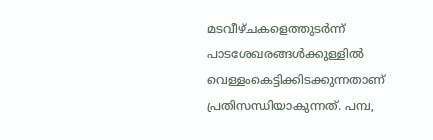മടവീഴ്ചകളെത്തുടർന്ന് പാടശേഖരങ്ങൾക്കുള്ളിൽ വെള്ളംകെട്ടിക്കിടക്കുന്നതാണ് പ്രതിസന്ധിയാകുന്നത്. പമ്പ,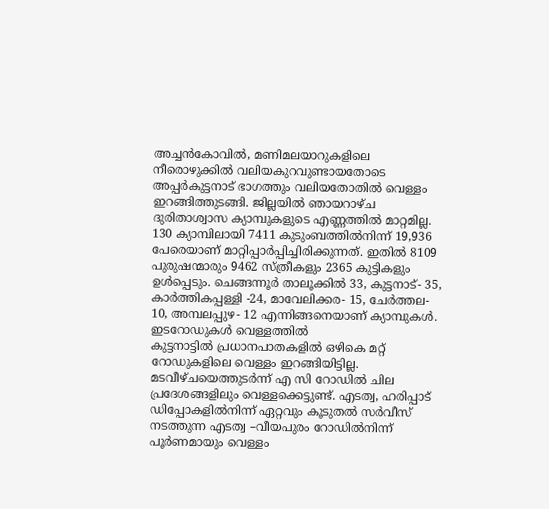അച്ചൻകോവിൽ, മണിമലയാറുകളിലെ നീരൊഴുക്കിൽ വലിയകുറവുണ്ടായതോടെ അപ്പർകുട്ടനാട് ഭാഗത്തും വലിയതോതിൽ വെള്ളം ഇറങ്ങിത്തുടങ്ങി. ജില്ലയിൽ ഞായറാഴ്ച ദുരിതാശ്വാസ ക്യാമ്പുകളുടെ എണ്ണത്തിൽ മാറ്റമില്ല. 130 ക്യാമ്പിലായി 7411 കുടുംബത്തിൽനിന്ന് 19,936 പേരെയാണ് മാറ്റിപ്പാർപ്പിച്ചിരിക്കുന്നത്. ഇതിൽ 8109 പുരുഷന്മാരും 9462 സ്ത്രീകളും 2365 കുട്ടികളും ഉൾപ്പെടും. ചെങ്ങന്നൂർ താലൂക്കിൽ 33, കുട്ടനാട്- 35, കാർത്തികപ്പള്ളി -24, മാവേലിക്കര- 15, ചേർത്തല- 10, അമ്പലപ്പുഴ- 12 എന്നിങ്ങനെയാണ് ക്യാമ്പുകൾ.
ഇടറോഡുകൾ വെള്ളത്തിൽ
കുട്ടനാട്ടിൽ പ്രധാനപാതകളിൽ ഒഴികെ മറ്റ് റോഡുകളിലെ വെള്ളം ഇറങ്ങിയിട്ടില്ല. മടവീഴ്ചയെത്തുടർന്ന് എ സി റോഡിൽ ചില പ്രദേശങ്ങളിലും വെള്ളക്കെട്ടുണ്ട്. എടത്വ, ഹരിപ്പാട് ഡിപ്പോകളിൽനിന്ന് ഏറ്റവും കൂടുതൽ സർവീസ് നടത്തുന്ന എടത്വ –വീയപുരം റോഡിൽനിന്ന് പൂർണമായും വെള്ളം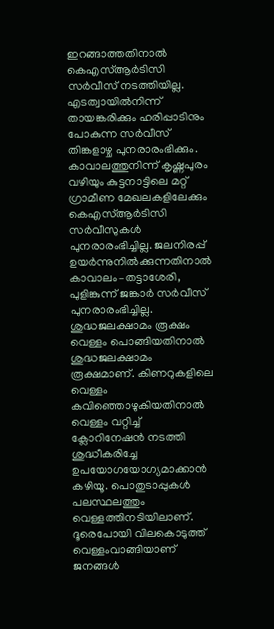ഇറങ്ങാത്തതിനാൽ കെഎസ്ആർടിസി സർവീസ് നടത്തിയില്ല. എടത്വായിൽനിന്ന് തായങ്കരിക്കും ഹരിപ്പാടിനും പോകുന്ന സർവീസ് തിങ്കളാഴ്ച പുനരാരംഭിക്കും. കാവാലത്തുനിന്ന് കൃഷ്ണപുരം വഴിയും കുട്ടനാട്ടിലെ മറ്റ് ഗ്രാമീണ മേഖലകളിലേക്കും കെഎസ്ആർടിസി സർവീസുകൾ പുനരാരംഭിച്ചില്ല. ജലനിരപ്പ് ഉയർന്നുനിൽക്കുന്നതിനാൽ കാവാലം–തട്ടാശേരി, പുളിങ്കുന്ന് ജങ്കാർ സർവീസ് പുനരാരംഭിച്ചില്ല.
ശുദ്ധജലക്ഷാമം രൂക്ഷം
വെള്ളം പൊങ്ങിയതിനാൽ ശുദ്ധജലക്ഷാമം രൂക്ഷമാണ്. കിണറുകളിലെ വെള്ളം കവിഞ്ഞൊഴുകിയതിനാൽ വെള്ളം വറ്റിച്ച് ക്ലോറിനേഷൻ നടത്തി ശുദ്ധീകരിച്ചേ ഉപയോഗയോഗ്യമാക്കാൻ കഴിയൂ. പൊതുടാപ്പുകൾ പലസ്ഥലത്തും വെള്ളത്തിനടിയിലാണ്. ദൂരെപോയി വിലകൊടുത്ത് വെള്ളംവാങ്ങിയാണ് ജനങ്ങൾ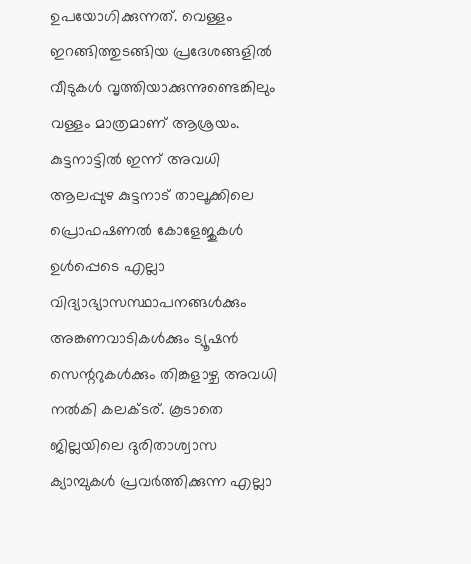ഉപയോഗിക്കുന്നത്. വെള്ളം ഇറങ്ങിത്തുടങ്ങിയ പ്രദേശങ്ങളിൽ വീടുകൾ വൃത്തിയാക്കുന്നുണ്ടെങ്കിലും വള്ളം മാത്രമാണ് ആശ്രയം.
കുട്ടനാട്ടിൽ ഇന്ന് അവധി
ആലപ്പുഴ കുട്ടനാട് താലൂക്കിലെ പ്രൊഫഷണൽ കോളേജുകൾ ഉൾപ്പെടെ എല്ലാ വിദ്യാഭ്യാസസ്ഥാപനങ്ങൾക്കും അങ്കണവാടികൾക്കും ട്യൂഷൻ സെന്ററുകൾക്കും തിങ്കളാഴ്ച അവധി നൽകി കലക്ടര്. കൂടാതെ ജില്ലയിലെ ദുരിതാശ്വാസ ക്യാമ്പുകൾ പ്രവർത്തിക്കുന്ന എല്ലാ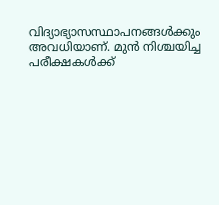വിദ്യാഭ്യാസസ്ഥാപനങ്ങൾക്കും അവധിയാണ്. മുൻ നിശ്ചയിച്ച പരീക്ഷകൾക്ക്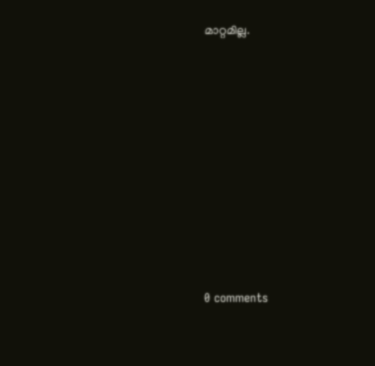മാറ്റമില്ല.









0 comments